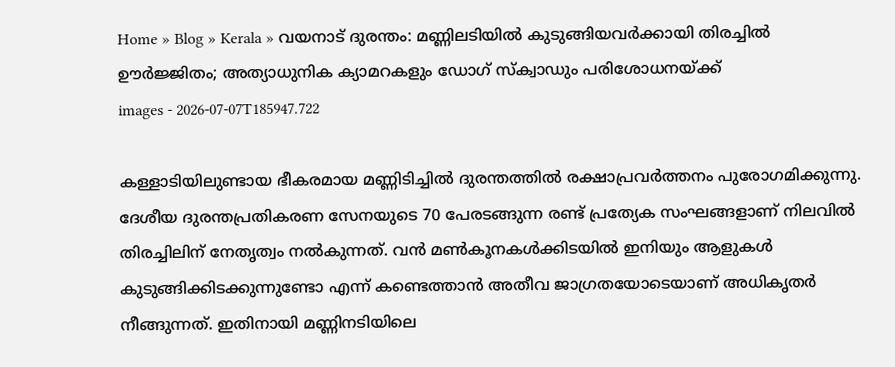Home » Blog » Kerala » വയനാട് ദുരന്തം: മണ്ണിലടിയിൽ കുടുങ്ങിയവർക്കായി തിരച്ചിൽ ഊർജ്ജിതം; അത്യാധുനിക ക്യാമറകളും ഡോഗ് സ്‌ക്വാഡും പരിശോധനയ്ക്ക്
images - 2026-07-07T185947.722

കള്ളാടിയിലുണ്ടായ ഭീകരമായ മണ്ണിടിച്ചിൽ ദുരന്തത്തിൽ രക്ഷാപ്രവർത്തനം പുരോഗമിക്കുന്നു. ദേശീയ ദുരന്തപ്രതികരണ സേനയുടെ 70 പേരടങ്ങുന്ന രണ്ട് പ്രത്യേക സംഘങ്ങളാണ് നിലവിൽ തിരച്ചിലിന് നേതൃത്വം നൽകുന്നത്. വൻ മൺകൂനകൾക്കിടയിൽ ഇനിയും ആളുകൾ കുടുങ്ങിക്കിടക്കുന്നുണ്ടോ എന്ന് കണ്ടെത്താൻ അതീവ ജാഗ്രതയോടെയാണ് അധികൃതർ നീങ്ങുന്നത്. ഇതിനായി മണ്ണിനടിയിലെ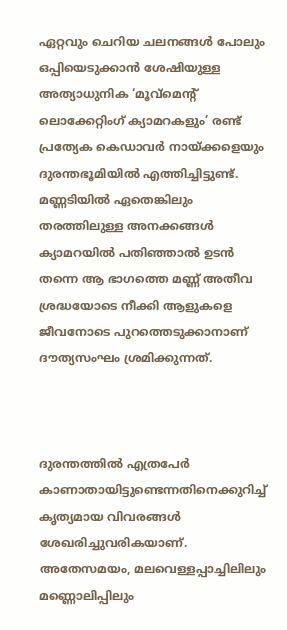ഏറ്റവും ചെറിയ ചലനങ്ങൾ പോലും ഒപ്പിയെടുക്കാൻ ശേഷിയുള്ള അത്യാധുനിക ‘മൂവ്മെന്റ് ലൊക്കേറ്റിംഗ് ക്യാമറകളും’ രണ്ട് പ്രത്യേക കെഡാവർ നായ്ക്കളെയും ദുരന്തഭൂമിയിൽ എത്തിച്ചിട്ടുണ്ട്. മണ്ണടിയിൽ ഏതെങ്കിലും തരത്തിലുള്ള അനക്കങ്ങൾ ക്യാമറയിൽ പതിഞ്ഞാൽ ഉടൻ തന്നെ ആ ഭാഗത്തെ മണ്ണ് അതീവ ശ്രദ്ധയോടെ നീക്കി ആളുകളെ ജീവനോടെ പുറത്തെടുക്കാനാണ് ദൗത്യസംഘം ശ്രമിക്കുന്നത്.



ദുരന്തത്തിൽ എത്രപേർ കാണാതായിട്ടുണ്ടെന്നതിനെക്കുറിച്ച് കൃത്യമായ വിവരങ്ങൾ ശേഖരിച്ചുവരികയാണ്. അതേസമയം, മലവെള്ളപ്പാച്ചിലിലും മണ്ണൊലിപ്പിലും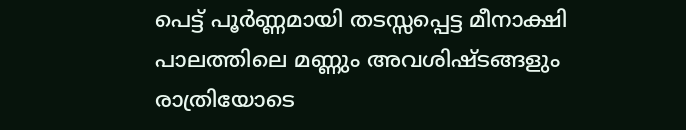പെട്ട് പൂർണ്ണമായി തടസ്സപ്പെട്ട മീനാക്ഷി പാലത്തിലെ മണ്ണും അവശിഷ്ടങ്ങളും രാത്രിയോടെ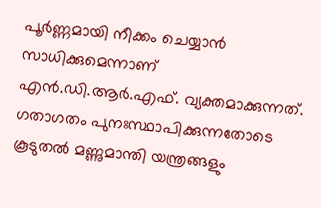പൂർണ്ണമായി നീക്കം ചെയ്യാൻ സാധിക്കുമെന്നാണ് എൻ.ഡി.ആർ.എഫ്. വ്യക്തമാക്കുന്നത്. ഗതാഗതം പുനഃസ്ഥാപിക്കുന്നതോടെ കൂടുതൽ മണ്ണുമാന്തി യന്ത്രങ്ങളും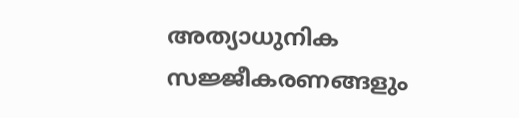അത്യാധുനിക സജ്ജീകരണങ്ങളും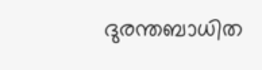ദുരന്തബാധിത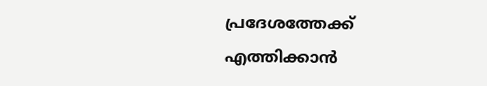പ്രദേശത്തേക്ക് എത്തിക്കാൻ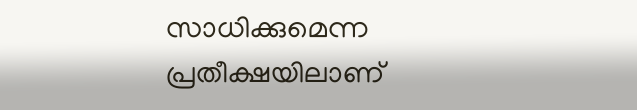സാധിക്കുമെന്ന പ്രതീക്ഷയിലാണ്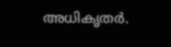അധികൃതർ.